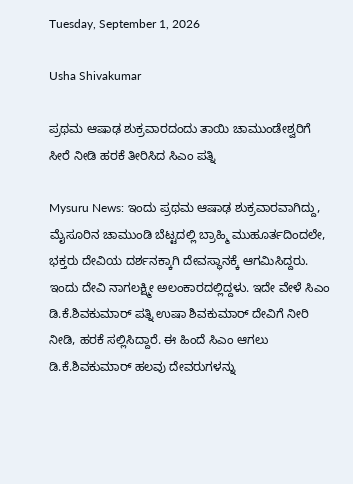Tuesday, September 1, 2026

Usha Shivakumar

ಪ್ರಥಮ ಆಷಾಢ ಶುಕ್ರವಾರದಂದು ತಾಯಿ ಚಾಮುಂಡೇಶ್ವರಿಗೆ ಸೀರೆ ನೀಡಿ ಹರಕೆ ತೀರಿಸಿದ ಸಿಎಂ ಪತ್ನಿ

Mysuru News: ಇಂದು ಪ್ರಥಮ ಆಷಾಢ ಶುಕ್ರವಾರವಾಗಿದ್ದು, ಮೈಸೂರಿನ ಚಾಮುಂಡಿ ಬೆಟ್ಟದಲ್ಲಿ ಬ್ರಾಹ್ಮಿ ಮುಹೂರ್ತದಿಂದಲೇ, ಭಕ್ತರು ದೇವಿಯ ದರ್ಶನಕ್ಕಾಗಿ ದೇವಸ್ಥಾನಕ್ಕೆ ಆಗಮಿಸಿದ್ದರು. ಇಂದು ದೇವಿ ನಾಗಲಕ್ಷ್ಮೀ ಅಲಂಕಾರದಲ್ಲಿದ್ದಳು. ಇದೇ ವೇಳೆ ಸಿಎಂ ಡಿ.ಕೆ.ಶಿವಕುಮಾರ್ ಪತ್ನಿ ಉಷಾ ಶಿವಕುಮಾರ್ ದೇವಿಗೆ ನೀರಿ ನೀಡಿ, ಹರಕೆ ಸಲ್ಲಿಸಿದ್ದಾರೆ. ಈ ಹಿಂದೆ ಸಿಎಂ ಆಗಲು ಡಿ.ಕೆ.ಶಿವಕುಮಾರ್ ಹಲವು ದೇವರುಗಳನ್ನು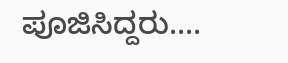ಪೂಜಿಸಿದ್ದರು....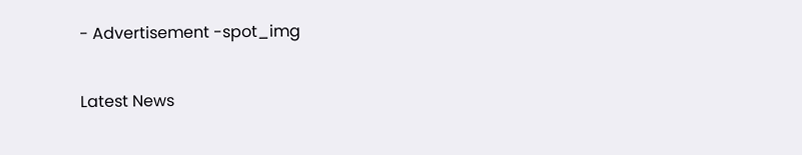- Advertisement -spot_img

Latest News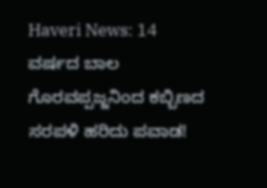Haveri News: 14 ವರ್ಷದ ಬಾಲ ಗೊರವಪ್ಪಜ್ಜನಿಂದ ಕಬ್ಬಿಣದ ಸರಪಳಿ ಹರಿದು ಪವಾಡ!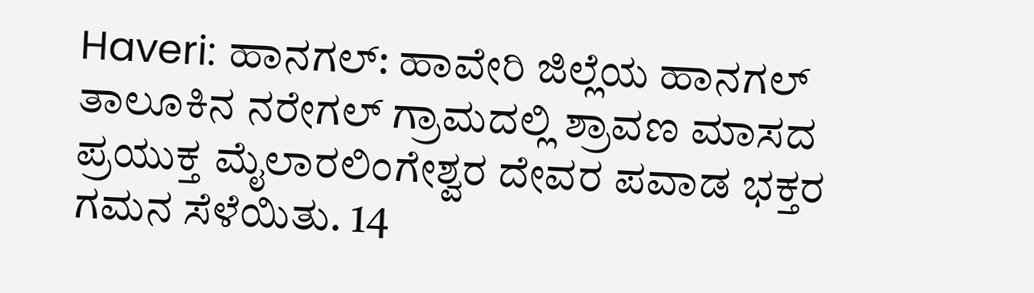Haveri: ಹಾನಗಲ್: ಹಾವೇರಿ ಜಿಲ್ಲೆಯ ಹಾನಗಲ್ ತಾಲೂಕಿನ ನರೇಗಲ್ ಗ್ರಾಮದಲ್ಲಿ ಶ್ರಾವಣ ಮಾಸದ ಪ್ರಯುಕ್ತ ಮೈಲಾರಲಿಂಗೇಶ್ವರ ದೇವರ ಪವಾಡ ಭಕ್ತರ ಗಮನ ಸೆಳೆಯಿತು. 14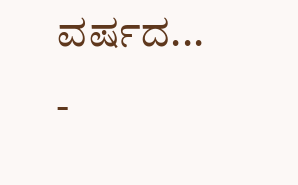ವರ್ಷದ...
-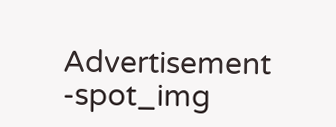Advertisement -spot_img